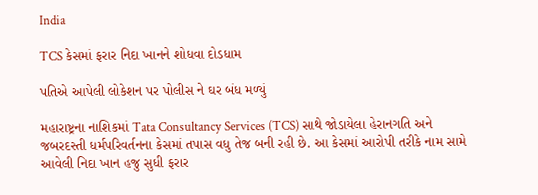India

TCS કેસમાં ફરાર નિદા ખાનને શોધવા દોડધામ

પતિએ આપેલી લોકેશન પર પોલીસ ને ઘર બંધ મળ્યું

મહારાષ્ટ્રના નાશિકમાં Tata Consultancy Services (TCS) સાથે જોડાયેલા હેરાનગતિ અને જબરદસ્તી ધર્મપરિવર્તનના કેસમાં તપાસ વધુ તેજ બની રહી છે. આ કેસમાં આરોપી તરીકે નામ સામે આવેલી નિદા ખાન હજુ સુધી ફરાર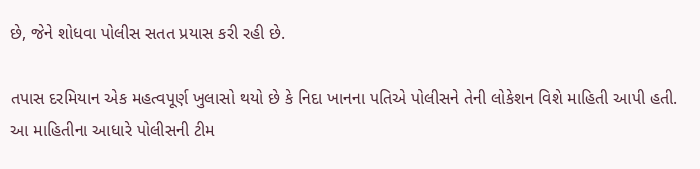છે, જેને શોધવા પોલીસ સતત પ્રયાસ કરી રહી છે.

તપાસ દરમિયાન એક મહત્વપૂર્ણ ખુલાસો થયો છે કે નિદા ખાનના પતિએ પોલીસને તેની લોકેશન વિશે માહિતી આપી હતી. આ માહિતીના આધારે પોલીસની ટીમ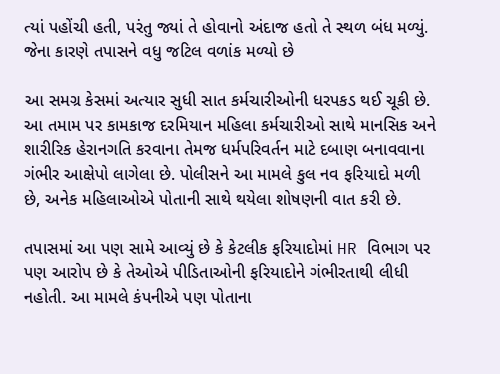ત્યાં પહોંચી હતી, પરંતુ જ્યાં તે હોવાનો અંદાજ હતો તે સ્થળ બંધ મળ્યું. જેના કારણે તપાસને વધુ જટિલ વળાંક મળ્યો છે

આ સમગ્ર કેસમાં અત્યાર સુધી સાત કર્મચારીઓની ધરપકડ થઈ ચૂકી છે. આ તમામ પર કામકાજ દરમિયાન મહિલા કર્મચારીઓ સાથે માનસિક અને શારીરિક હેરાનગતિ કરવાના તેમજ ધર્મપરિવર્તન માટે દબાણ બનાવવાના ગંભીર આક્ષેપો લાગેલા છે. પોલીસને આ મામલે કુલ નવ ફરિયાદો મળી છે, અનેક મહિલાઓએ પોતાની સાથે થયેલા શોષણની વાત કરી છે.

તપાસમાં આ પણ સામે આવ્યું છે કે કેટલીક ફરિયાદોમાં HR વિભાગ પર પણ આરોપ છે કે તેઓએ પીડિતાઓની ફરિયાદોને ગંભીરતાથી લીધી નહોતી. આ મામલે કંપનીએ પણ પોતાના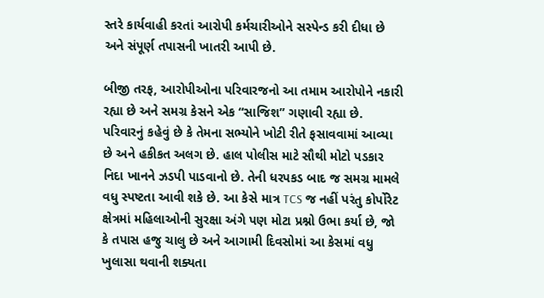સ્તરે કાર્યવાહી કરતાં આરોપી કર્મચારીઓને સસ્પેન્ડ કરી દીધા છે અને સંપૂર્ણ તપાસની ખાતરી આપી છે.

બીજી તરફ, આરોપીઓના પરિવારજનો આ તમામ આરોપોને નકારી રહ્યા છે અને સમગ્ર કેસને એક “સાજિશ” ગણાવી રહ્યા છે. પરિવારનું કહેવું છે કે તેમના સભ્યોને ખોટી રીતે ફસાવવામાં આવ્યા છે અને હકીકત અલગ છે. હાલ પોલીસ માટે સૌથી મોટો પડકાર નિદા ખાનને ઝડપી પાડવાનો છે. તેની ધરપકડ બાદ જ સમગ્ર મામલે વધુ સ્પષ્ટતા આવી શકે છે. આ કેસે માત્ર TCS જ નહીં પરંતુ કોર્પોરેટ ક્ષેત્રમાં મહિલાઓની સુરક્ષા અંગે પણ મોટા પ્રશ્નો ઉભા કર્યા છે, જો કે તપાસ હજુ ચાલુ છે અને આગામી દિવસોમાં આ કેસમાં વધુ ખુલાસા થવાની શક્યતા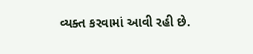વ્યક્ત કરવામાં આવી રહી છે.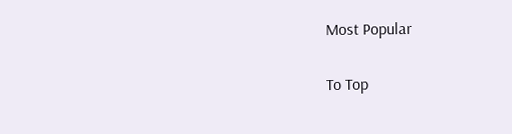Most Popular

To Top